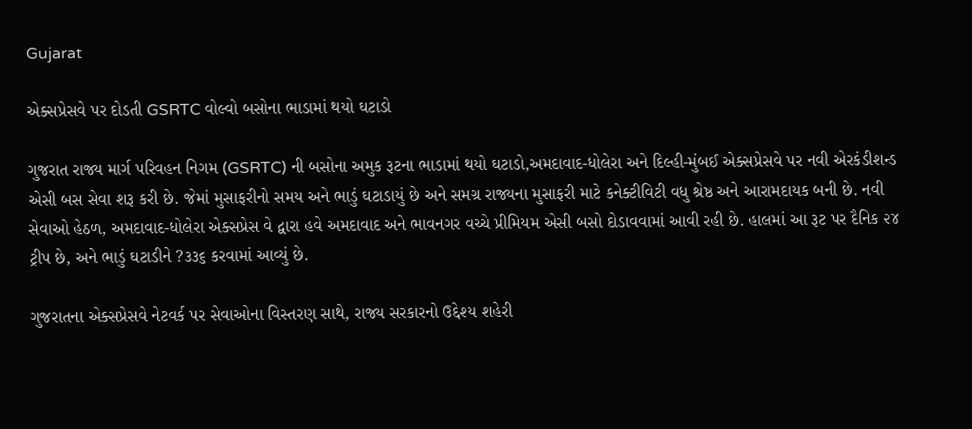Gujarat

એક્સપ્રેસવે પર દોડતી GSRTC વોલ્વો બસોના ભાડામાં થયો ઘટાડો

ગુજરાત રાજ્ય માર્ગ પરિવહન નિગમ (GSRTC) ની બસોના અમુક રૂટના ભાડામાં થયો ઘટાડો,અમદાવાદ-ધોલેરા અને દિલ્હી-મુંબઈ એક્સપ્રેસવે પર નવી એરકંડીશન્ડ એસી બસ સેવા શરૂ કરી છે. જેમાં મુસાફરીનો સમય અને ભાડું ઘટાડાયું છે અને સમગ્ર રાજ્યના મુસાફરી માટે કનેક્ટીવિટી વધુ શ્રેષ્ઠ અને આરામદાયક બની છે. નવી સેવાઓ હેઠળ, અમદાવાદ-ધોલેરા એક્સપ્રેસ વે દ્વારા હવે અમદાવાદ અને ભાવનગર વચ્ચે પ્રીમિયમ એસી બસો દોડાવવામાં આવી રહી છે. હાલમાં આ રૂટ પર દૈનિક ૨૪ ટ્રીપ છે, અને ભાડું ઘટાડીને ?૩૩૬ કરવામાં આવ્યું છે.

ગુજરાતના એક્સપ્રેસવે નેટવર્ક પર સેવાઓના વિસ્તરણ સાથે, રાજ્ય સરકારનો ઉદ્દેશ્ય શહેરી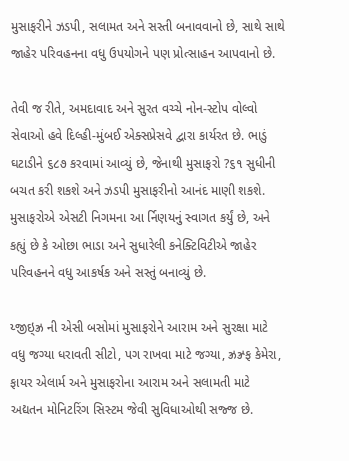મુસાફરીને ઝડપી, સલામત અને સસ્તી બનાવવાનો છે, સાથે સાથે જાહેર પરિવહનના વધુ ઉપયોગને પણ પ્રોત્સાહન આપવાનો છે.

તેવી જ રીતે, અમદાવાદ અને સુરત વચ્ચે નોન-સ્ટોપ વોલ્વો સેવાઓ હવે દિલ્હી-મુંબઈ એક્સપ્રેસવે દ્વારા કાર્યરત છે. ભાડું ઘટાડીને ૬૮૭ કરવામાં આવ્યું છે, જેનાથી મુસાફરો ?૬૧ સુધીની બચત કરી શકશે અને ઝડપી મુસાફરીનો આનંદ માણી શકશે. મુસાફરોએ એસટી નિગમના આ ર્નિણયનું સ્વાગત કર્યું છે, અને કહ્યું છે કે ઓછા ભાડા અને સુધારેલી કનેક્ટિવિટીએ જાહેર પરિવહનને વધુ આકર્ષક અને સસ્તું બનાવ્યું છે.

ય્જીઇ્ઝ્ર ની એસી બસોમાં મુસાફરોને આરામ અને સુરક્ષા માટે વધુ જગ્યા ધરાવતી સીટો, પગ રાખવા માટે જગ્યા, ઝ્રઝ્ર્ફ કેમેરા, ફાયર એલાર્મ અને મુસાફરોના આરામ અને સલામતી માટે અદ્યતન મોનિટરિંગ સિસ્ટમ જેવી સુવિધાઓથી સજ્જ છે.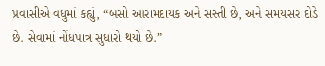પ્રવાસીએ વધુમાં કહ્યું, “બસો આરામદાયક અને સસ્તી છે, અને સમયસર દોડે છે. સેવામાં નોંધપાત્ર સુધારો થયો છે.”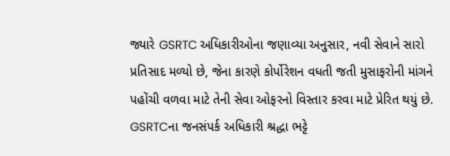જ્યારે GSRTC અધિકારીઓના જણાવ્યા અનુસાર, નવી સેવાને સારો પ્રતિસાદ મળ્યો છે, જેના કારણે કોર્પોરેશન વધતી જતી મુસાફરોની માંગને પહોંચી વળવા માટે તેની સેવા ઓફરનો વિસ્તાર કરવા માટે પ્રેરિત થયું છે. GSRTCના જનસંપર્ક અધિકારી શ્રદ્ધા ભટ્ટે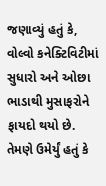જણાવ્યું હતું કે, વોલ્વો કનેક્ટિવિટીમાં સુધારો અને ઓછા ભાડાથી મુસાફરોને ફાયદો થયો છે. તેમણે ઉમેર્યું હતું કે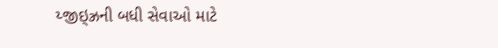ય્જીઇ્ઝ્રની બધી સેવાઓ માટે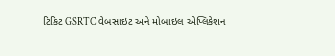ટિકિટ GSRTC વેબસાઇટ અને મોબાઇલ એપ્લિકેશન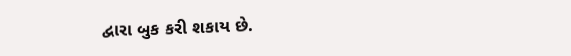દ્વારા બુક કરી શકાય છે.